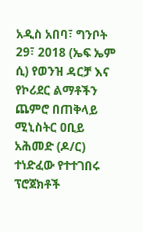አዲስ አበባ፣ ግንቦት 29፣ 2018 (ኤፍ ኤም ሲ) የወንዝ ዳርቻ እና የኮሪደር ልማቶችን ጨምሮ በጠቅላይ ሚኒስትር ዐቢይ አሕመድ (ዶ/ር) ተነድፈው የተተገበሩ ፕሮጀክቶች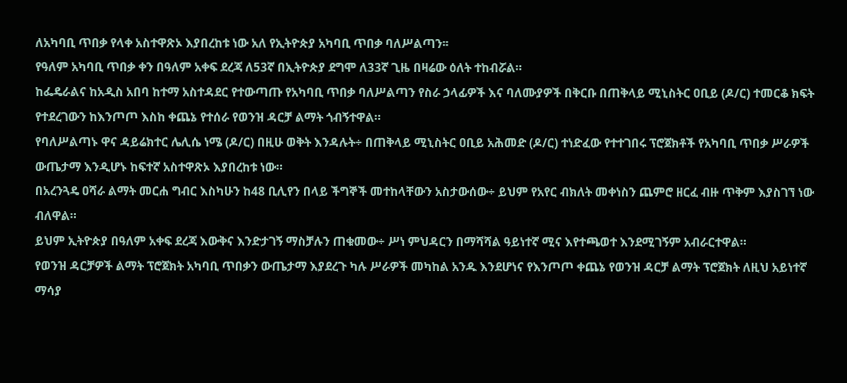ለአካባቢ ጥበቃ የላቀ አስተዋጽኦ እያበረከቱ ነው አለ የኢትዮጵያ አካባቢ ጥበቃ ባለሥልጣን፡፡
የዓለም አካባቢ ጥበቃ ቀን በዓለም አቀፍ ደረጃ ለ53ኛ በኢትዮጵያ ደግሞ ለ33ኛ ጊዜ በዛሬው ዕለት ተከብሯል።
ከፌዴራልና ከአዲስ አበባ ከተማ አስተዳደር የተውጣጡ የአካባቢ ጥበቃ ባለሥልጣን የስራ ኃላፊዎች እና ባለሙያዎች በቅርቡ በጠቅላይ ሚኒስትር ዐቢይ (ዶ/ር) ተመርቆ ክፍት የተደረገውን ከእንጦጦ እስከ ቀጨኔ የተሰራ የወንዝ ዳርቻ ልማት ጎብኝተዋል።
የባለሥልጣኑ ዋና ዳይሬክተር ሌሊሴ ነሜ (ዶ/ር) በዚሁ ወቅት እንዳሉት÷ በጠቅላይ ሚኒስትር ዐቢይ አሕመድ (ዶ/ር) ተነድፈው የተተገበሩ ፕሮጀክቶች የአካባቢ ጥበቃ ሥራዎች ውጤታማ እንዲሆኑ ከፍተኛ አስተዋጽኦ እያበረከቱ ነው።
በአረንጓዴ ዐሻራ ልማት መርሐ ግብር እስካሁን ከ48 ቢሊየን በላይ ችግኞች መተከላቸውን አስታውሰው÷ ይህም የአየር ብክለት መቀነስን ጨምሮ ዘርፈ ብዙ ጥቅም እያስገኘ ነው ብለዋል።
ይህም ኢትዮጵያ በዓለም አቀፍ ደረጃ እውቅና እንድታገኝ ማስቻሉን ጠቁመው÷ ሥነ ምህዳርን በማሻሻል ዓይነተኛ ሚና እየተጫወተ እንደሚገኝም አብራርተዋል።
የወንዝ ዳርቻዎች ልማት ፕሮጀክት አካባቢ ጥበቃን ውጤታማ እያደረጉ ካሉ ሥራዎች መካከል አንዱ እንደሆነና የእንጦጦ ቀጨኔ የወንዝ ዳርቻ ልማት ፕሮጀክት ለዚህ አይነተኛ ማሳያ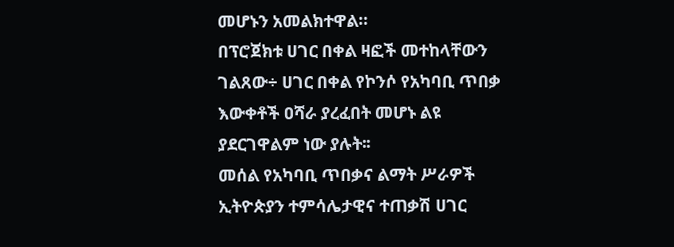መሆኑን አመልክተዋል።
በፕሮጀክቱ ሀገር በቀል ዛፎች መተከላቸውን ገልጸው÷ ሀገር በቀል የኮንሶ የአካባቢ ጥበቃ እውቀቶች ዐሻራ ያረፈበት መሆኑ ልዩ ያደርገዋልም ነው ያሉት፡፡
መሰል የአካባቢ ጥበቃና ልማት ሥራዎች ኢትዮጵያን ተምሳሌታዊና ተጠቃሽ ሀገር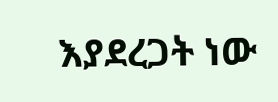እያደረጋት ነው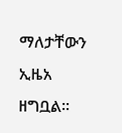ማለታቸውን ኢዜአ ዘግቧል፡፡